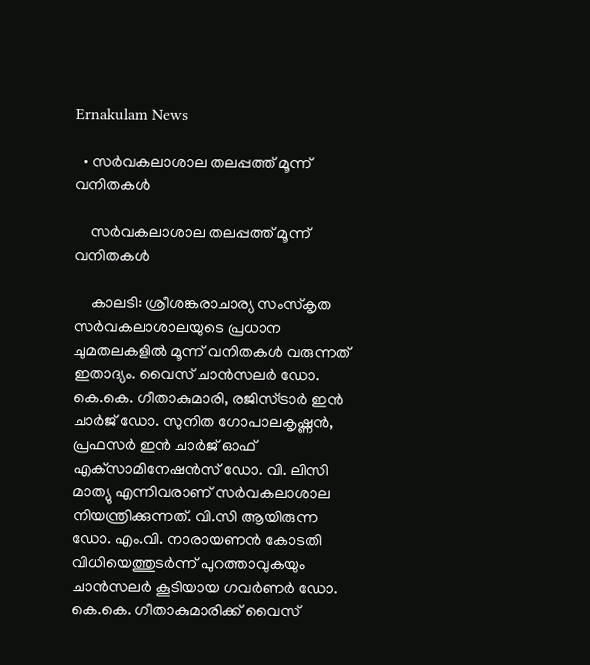Ernakulam News

  • സർവകലാശാല തലപ്പത്ത് മൂന്ന് വനിതകള്‍

    സർവകലാശാല തലപ്പത്ത് മൂന്ന് വനിതകള്‍

    കാലടി: ശ്രീശങ്കരാചാര്യ സംസ്‌കൃത സര്‍വകലാശാലയുടെ പ്രധാന ചുമതലകളില്‍ മൂന്ന് വനിതകള്‍ വരുന്നത് ഇതാദ്യം. വൈസ് ചാന്‍സലര്‍ ഡോ. കെ.കെ. ഗീതാകുമാരി, രജിസ്ട്രാര്‍ ഇന്‍ ചാര്‍ജ് ഡോ. സുനിത ഗോപാലകൃഷ്ണന്‍, പ്രഫസര്‍ ഇന്‍ ചാര്‍ജ് ഓഫ് എക്‌സാമിനേഷന്‍സ് ഡോ. വി. ലിസി മാത്യു എന്നിവരാണ് സർവകലാശാല നിയന്ത്രിക്കുന്നത്. വി.സി ആയിരുന്ന ഡോ. എം.വി. നാരായണന്‍ കോടതി വിധിയെത്തുടര്‍ന്ന് പുറത്താവുകയും ചാന്‍സലര്‍ കൂടിയായ ഗവര്‍ണര്‍ ഡോ. കെ.കെ. ഗീതാകുമാരിക്ക് വൈസ്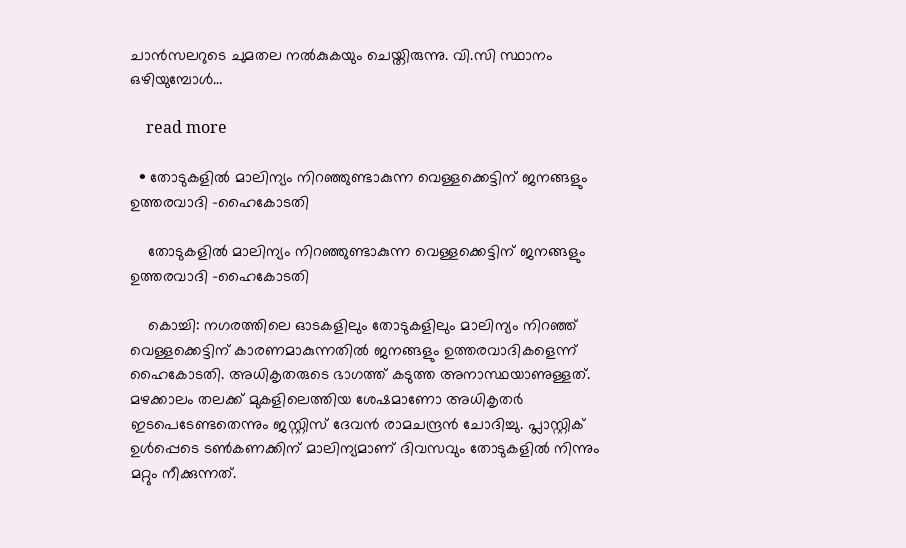ചാന്‍സലറുടെ ചുമതല നൽകുകയും ചെയ്തിരുന്നു. വി.സി സ്ഥാനം ഒഴിയുമ്പോള്‍…

    read more

  • തോടുകളിൽ മാലിന്യം നിറഞ്ഞുണ്ടാകുന്ന വെള്ളക്കെട്ടിന് ജനങ്ങളും ഉത്തരവാദി -ഹൈകോടതി

    തോടുകളിൽ മാലിന്യം നിറഞ്ഞുണ്ടാകുന്ന വെള്ളക്കെട്ടിന് ജനങ്ങളും ഉത്തരവാദി -ഹൈകോടതി

    കൊച്ചി: നഗരത്തിലെ ഓടകളിലും തോടുകളിലും മാലിന്യം നിറഞ്ഞ് വെള്ളക്കെട്ടിന് കാരണമാകുന്നതിൽ ജനങ്ങളും ഉത്തരവാദികളെന്ന് ഹൈകോടതി. അധികൃതരുടെ ഭാഗത്ത് കടുത്ത അനാസ്ഥയാണുള്ളത്. മഴക്കാലം തലക്ക് മുകളിലെത്തിയ ശേഷമാണോ അധികൃതർ ഇടപെടേണ്ടതെന്നും ജസ്റ്റിസ് ദേവൻ രാമചന്ദ്രൻ ചോദിച്ചു. പ്ലാസ്റ്റിക് ഉൾപ്പെടെ ടൺകണക്കിന് മാലിന്യമാണ് ദിവസവും തോടുകളിൽ നിന്നും മറ്റും നീക്കുന്നത്.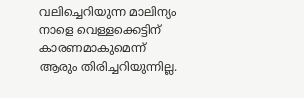വലിച്ചെറിയുന്ന മാലിന്യം നാളെ വെള്ളക്കെട്ടിന് കാരണമാകുമെന്ന് ആരും തിരിച്ചറിയുന്നില്ല.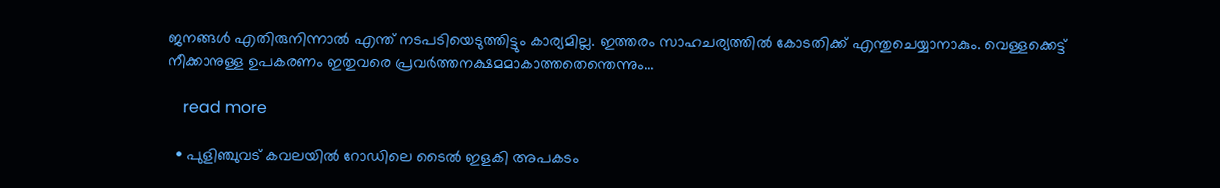ജനങ്ങൾ എതിരുനിന്നാൽ എന്ത് നടപടിയെടുത്തിട്ടും കാര്യമില്ല. ഇത്തരം സാഹചര്യത്തിൽ കോടതിക്ക് എന്തുചെയ്യാനാകും. വെള്ളക്കെട്ട് നീക്കാനുള്ള ഉപകരണം ഇതുവരെ പ്രവർത്തനക്ഷമമാകാത്തതെന്തെന്നും…

    read more

  • പുളിഞ്ചുവട് കവലയിൽ റോഡിലെ ടൈൽ ഇളകി അപകടം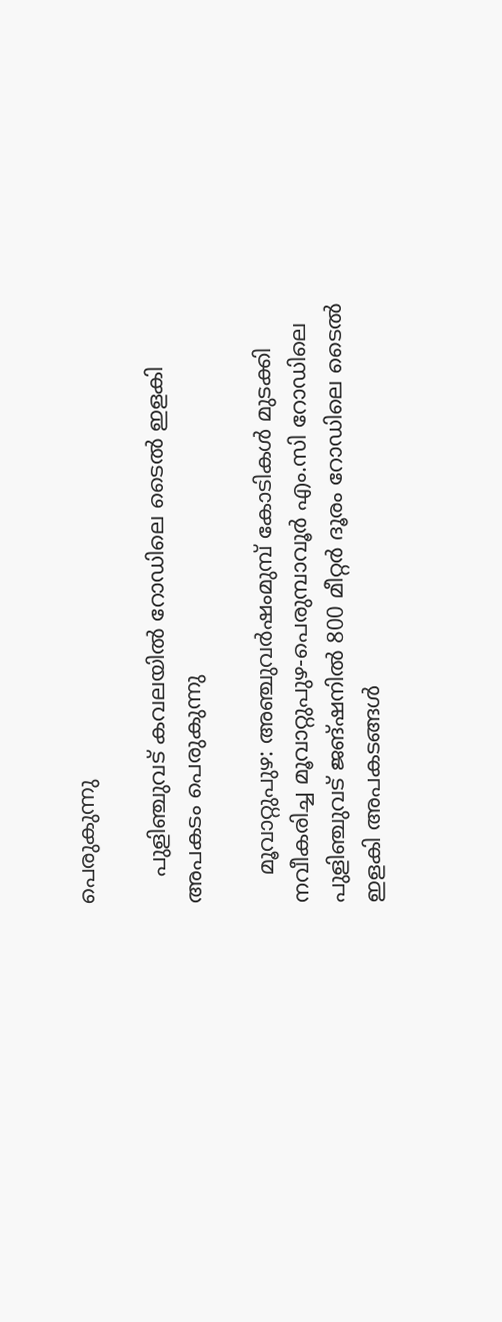പെരുകുന്നു

    പുളിഞ്ചുവട് കവലയിൽ റോഡിലെ ടൈൽ ഇളകി അപകടം പെരുകുന്നു

    മൂവാറ്റുപുഴ: അഞ്ചുവർഷംമുമ്പ് കോടികൾ മുടക്കി നവീകരിച്ച മൂവാറ്റുപുഴ-പെരുമ്പാവൂർ എം.സി റോഡിലെ പുളിഞ്ചുവട് ജങ്ഷനിൽ 800 മീറ്റർ ദൂരം റോഡിലെ ടൈൽ ഇളകി അപകടങ്ങൾ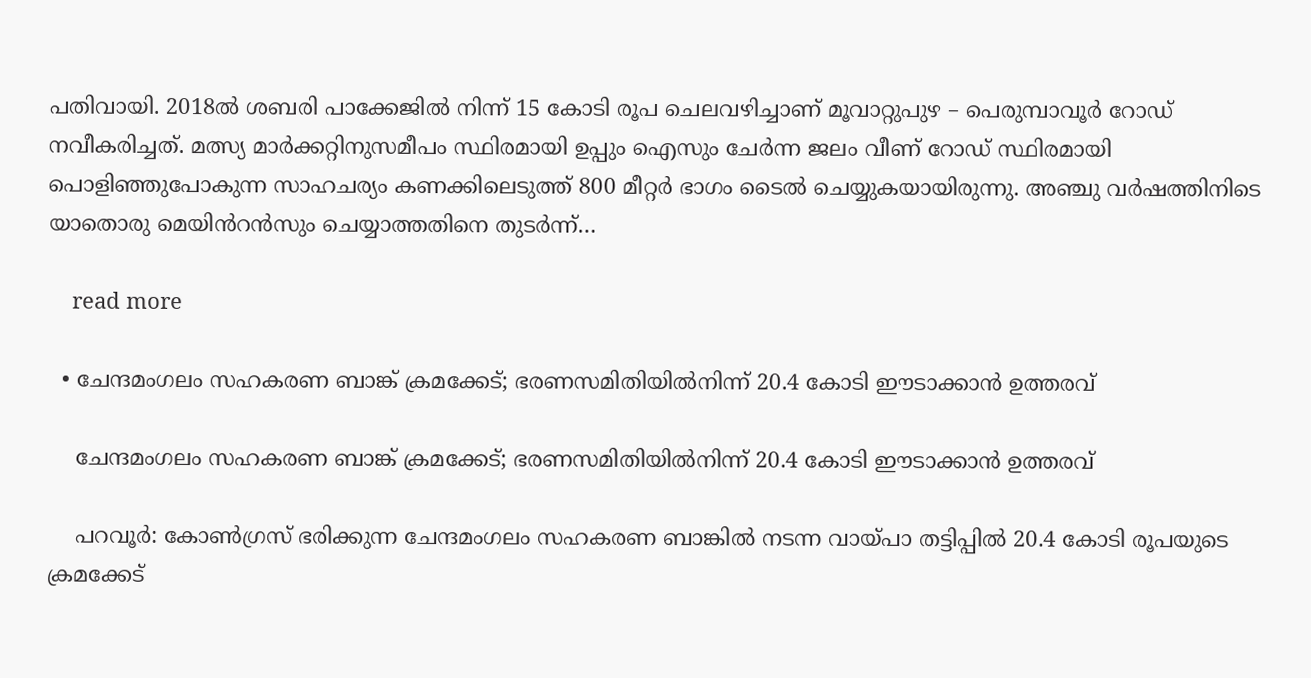പതിവായി. 2018ൽ ശബരി പാക്കേജിൽ നിന്ന് 15 കോടി രൂപ ചെലവഴിച്ചാണ് മൂവാറ്റുപുഴ – പെരുമ്പാവൂർ റോഡ് നവീകരിച്ചത്. മത്സ്യ മാർക്കറ്റിനുസമീപം സ്ഥിരമായി ഉപ്പും ഐസും ചേർന്ന ജലം വീണ് റോഡ് സ്ഥിരമായി പൊളിഞ്ഞുപോകുന്ന സാഹചര്യം കണക്കിലെടുത്ത് 800 മീറ്റർ ഭാഗം ടൈൽ ചെയ്യുകയായിരുന്നു. അഞ്ചു വർഷത്തിനിടെ യാതൊരു മെയിൻറൻസും ചെയ്യാത്തതിനെ തുടർന്ന്…

    read more

  • ചേന്ദമംഗലം സഹകരണ ബാങ്ക് ക്രമക്കേട്; ഭരണസമിതിയിൽനിന്ന് 20.4 കോടി ഈടാക്കാൻ ഉത്തരവ്

    ചേന്ദമംഗലം സഹകരണ ബാങ്ക് ക്രമക്കേട്; ഭരണസമിതിയിൽനിന്ന് 20.4 കോടി ഈടാക്കാൻ ഉത്തരവ്

    പറവൂർ: കോൺഗ്രസ് ഭരിക്കുന്ന ചേന്ദമംഗലം സഹകരണ ബാങ്കിൽ നടന്ന വായ്പാ തട്ടിപ്പിൽ 20.4 കോടി രൂപയുടെ ക്രമക്കേട്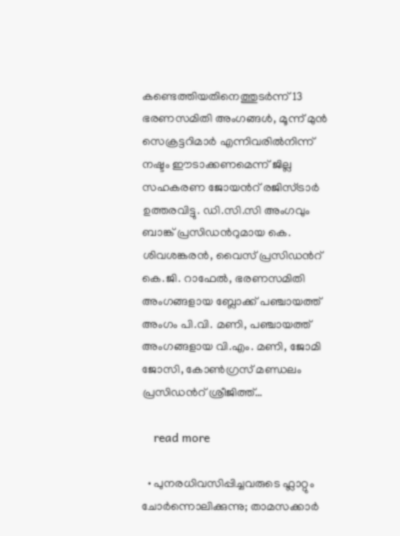കണ്ടെത്തിയതിനെത്തുടർന്ന് 13 ഭരണസമിതി അംഗങ്ങൾ, മൂന്ന് മുൻ സെക്രട്ടറിമാർ എന്നിവരിൽനിന്ന് നഷ്ടം ഈടാക്കണമെന്ന് ജില്ല സഹകരണ ജോയന്‍റ് രജിസ്ട്രാർ ഉത്തരവിട്ടു. ഡി.സി.സി അംഗവും ബാങ്ക് പ്രസിഡന്‍റുമായ കെ. ശിവശങ്കരൻ, വൈസ് പ്രസിഡന്‍റ് കെ.ജി. റാഫേൽ, ഭരണസമിതി അംഗങ്ങളായ ബ്ലോക്ക് പഞ്ചായത്ത് അംഗം പി.വി. മണി, പഞ്ചായത്ത് അംഗങ്ങളായ വി.എം. മണി, ജോമി ജോസി, കോൺഗ്രസ് മണ്ഡലം പ്രസിഡന്‍റ് ശ്രീജിത്ത്…

    read more

  • പുനരധിവസിപ്പിച്ചവരുടെ ഫ്ലാറ്റും ചോർന്നൊലിക്കുന്നു; താമസക്കാർ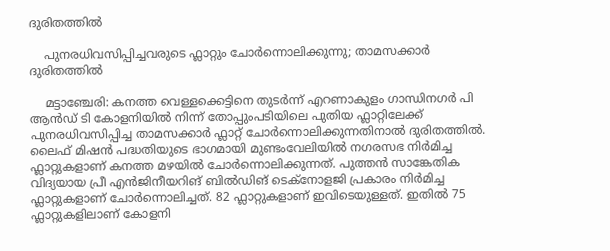ദുരിതത്തിൽ

    പുനരധിവസിപ്പിച്ചവരുടെ ഫ്ലാറ്റും ചോർന്നൊലിക്കുന്നു; താമസക്കാർ ദുരിതത്തിൽ

    മട്ടാഞ്ചേരി: കനത്ത വെള്ളക്കെട്ടിനെ തുടർന്ന് എറണാകുളം ഗാന്ധിനഗർ പി ആൻഡ് ടി കോളനിയിൽ നിന്ന് തോപ്പുംപടിയിലെ പുതിയ ഫ്ലാറ്റിലേക്ക് പുനരധിവസിപ്പിച്ച താമസക്കാർ ഫ്ലാറ്റ് ചോർന്നൊലിക്കുന്നതിനാൽ ദുരിതത്തിൽ. ലൈഫ് മിഷൻ പദ്ധതിയുടെ ഭാഗമായി മുണ്ടംവേലിയിൽ നഗരസഭ നിർമിച്ച ഫ്ലാറ്റുകളാണ് കനത്ത മഴയിൽ ചോർന്നൊലിക്കുന്നത്. പുത്തൻ സാങ്കേതിക വിദ്യയായ പ്രീ എൻജിനീയറിങ് ബിൽഡിങ് ടെക്നോളജി പ്രകാരം നിർമിച്ച ഫ്ലാറ്റുകളാണ് ചോർന്നൊലിച്ചത്. 82 ഫ്ലാറ്റുകളാണ് ഇവിടെയുള്ളത്. ഇതിൽ 75 ഫ്ലാറ്റുകളിലാണ് കോളനി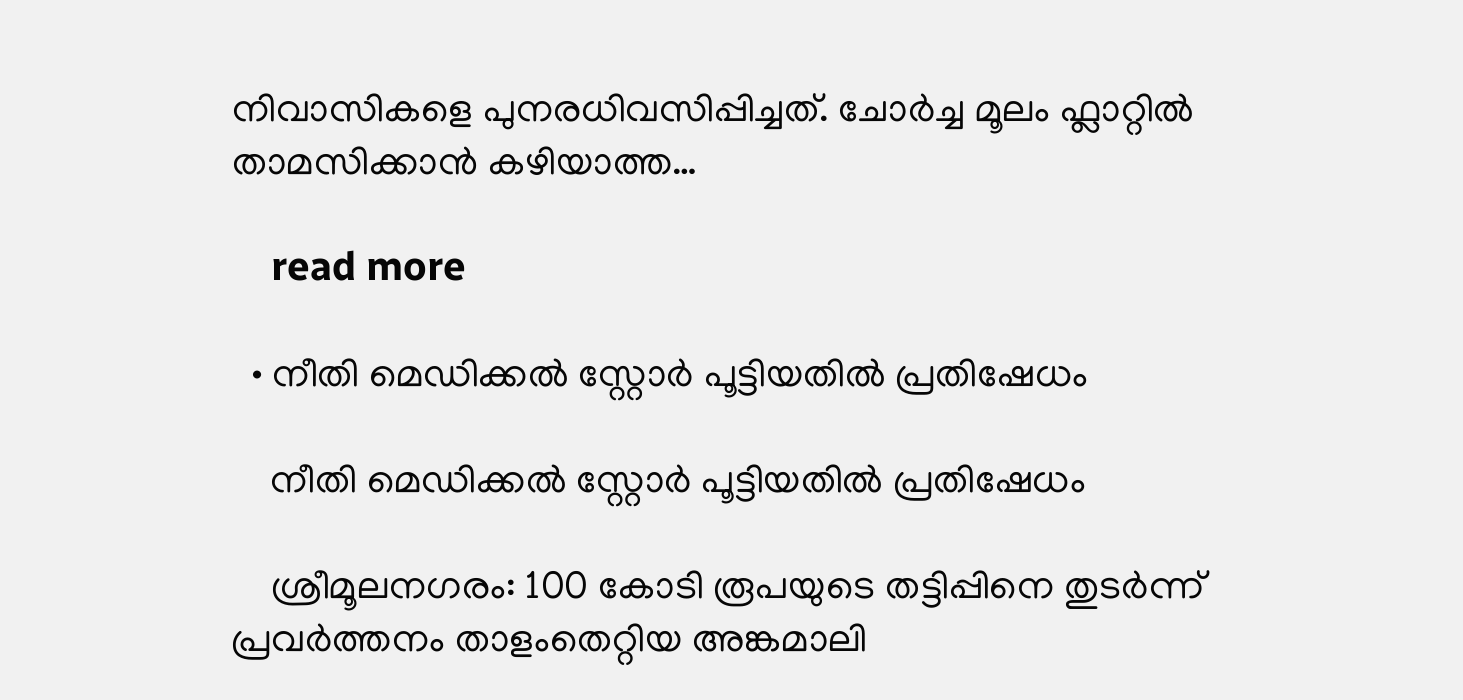നിവാസികളെ പുനരധിവസിപ്പിച്ചത്. ചോർച്ച മൂലം ഫ്ലാറ്റിൽ താമസിക്കാൻ കഴിയാത്ത…

    read more

  • നീതി മെഡിക്കല്‍ സ്റ്റോര്‍ പൂട്ടിയതിൽ പ്രതിഷേധം

    നീതി മെഡിക്കല്‍ സ്റ്റോര്‍ പൂട്ടിയതിൽ പ്രതിഷേധം

    ശ്രീമൂലനഗരം: 100 കോടി രൂപയുടെ തട്ടിപ്പിനെ തുടര്‍ന്ന് പ്രവര്‍ത്തനം താളംതെറ്റിയ അങ്കമാലി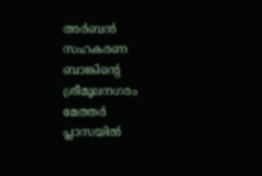അര്‍ബന്‍ സഹകരണ ബാങ്കിന്റെ ശ്രീമൂലനഗരം മേത്തര്‍ പ്ലാസയില്‍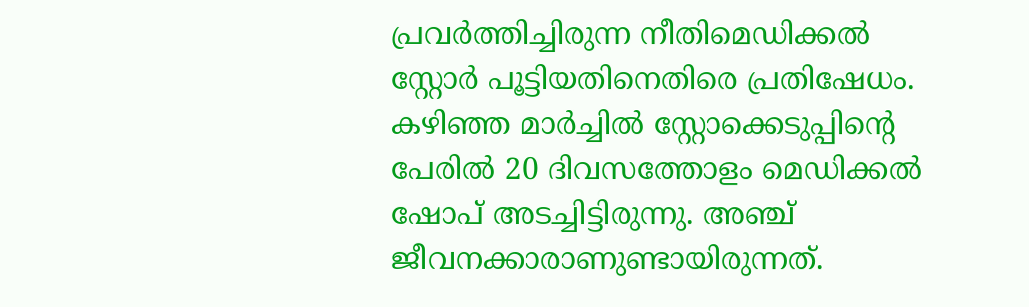പ്രവര്‍ത്തിച്ചിരുന്ന നീതിമെഡിക്കല്‍ സ്റ്റോര്‍ പൂട്ടിയതിനെതിരെ പ്രതിഷേധം. കഴിഞ്ഞ മാര്‍ച്ചില്‍ സ്റ്റോക്കെടുപ്പിന്റെ പേരില്‍ 20 ദിവസത്തോളം മെഡിക്കല്‍ ഷോപ് അടച്ചിട്ടിരുന്നു. അഞ്ച് ജീവനക്കാരാണുണ്ടായിരുന്നത്.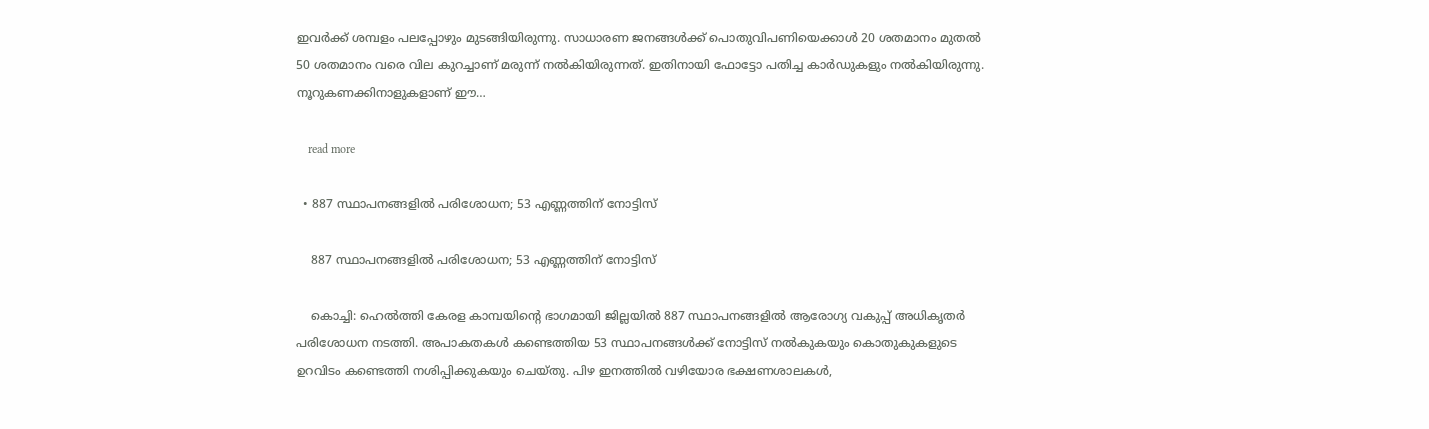ഇവര്‍ക്ക് ശമ്പളം പലപ്പോഴും മുടങ്ങിയിരുന്നു. സാധാരണ ജനങ്ങള്‍ക്ക് പൊതുവിപണിയെക്കാള്‍ 20 ശതമാനം മുതല്‍ 50 ശതമാനം വരെ വില കുറച്ചാണ് മരുന്ന് നല്‍കിയിരുന്നത്. ഇതിനായി ഫോട്ടോ പതിച്ച കാര്‍ഡുകളും നൽകിയിരുന്നു. നൂറുകണക്കിനാളുകളാണ് ഈ…

    read more

  • 887 സ്ഥാപനങ്ങളിൽ പരിശോധന; 53 എണ്ണത്തിന് നോട്ടിസ്

    887 സ്ഥാപനങ്ങളിൽ പരിശോധന; 53 എണ്ണത്തിന് നോട്ടിസ്

    കൊച്ചി: ഹെൽത്തി കേരള കാമ്പയിന്‍റെ ഭാഗമായി ജില്ലയിൽ 887 സ്ഥാപനങ്ങളിൽ ആരോഗ്യ വകുപ്പ് അധികൃതർ പരിശോധന നടത്തി. അപാകതകൾ കണ്ടെത്തിയ 53 സ്ഥാപനങ്ങൾക്ക് നോട്ടിസ് നൽകുകയും കൊതുകുകളുടെ ഉറവിടം കണ്ടെത്തി നശിപ്പിക്കുകയും ചെയ്‌തു. പിഴ ഇനത്തിൽ വഴിയോര ഭക്ഷണശാലകൾ,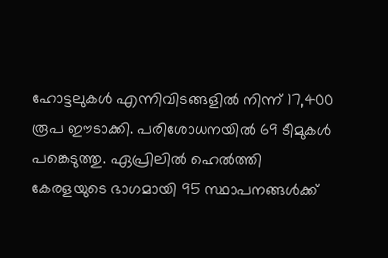ഹോട്ടലുകൾ എന്നിവിടങ്ങളിൽ നിന്ന് 17,400 രൂപ ഈടാക്കി. പരിശോധനയിൽ 69 ടീമുകൾ പങ്കെടുത്തു. ഏപ്രിലിൽ ഹെൽത്തി കേരളയുടെ ഭാഗമായി 95 സ്ഥാപനങ്ങൾക്ക്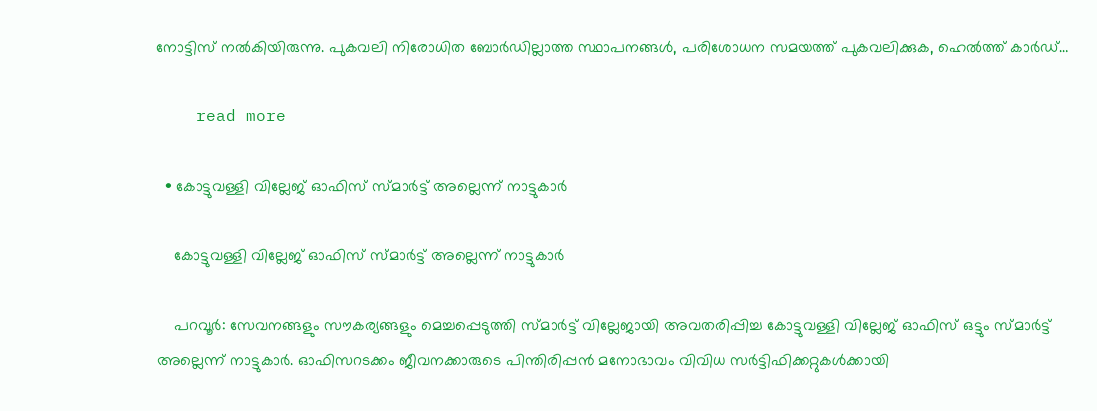നോട്ടിസ് നൽകിയിരുന്നു. പുകവലി നിരോധിത ബോർഡില്ലാത്ത സ്ഥാപനങ്ങൾ, പരിശോധന സമയത്ത് പുകവലിക്കുക, ഹെൽത്ത് കാർഡ്…

    read more

  • കോട്ടുവള്ളി വില്ലേജ് ഓഫിസ് സ്മാർട്ട് അല്ലെന്ന് നാട്ടുകാർ

    കോട്ടുവള്ളി വില്ലേജ് ഓഫിസ് സ്മാർട്ട് അല്ലെന്ന് നാട്ടുകാർ

    പറവൂർ: സേവനങ്ങളും സൗകര്യങ്ങളും മെച്ചപ്പെടുത്തി സ്മാർട്ട് വില്ലേജായി അവതരിപ്പിച്ച കോട്ടുവള്ളി വില്ലേജ് ഓഫിസ് ഒട്ടും സ്മാർട്ട് അല്ലെന്ന് നാട്ടുകാർ. ഓഫിസറടക്കം ജീവനക്കാരുടെ പിന്തിരിപ്പൻ മനോഭാവം വിവിധ സർട്ടിഫിക്കറ്റുകൾക്കായി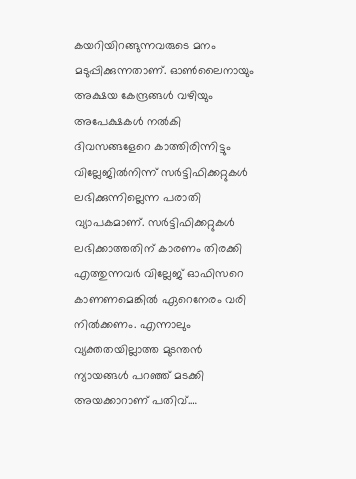കയറിയിറങ്ങുന്നവരുടെ മനം മടുപ്പിക്കുന്നതാണ്. ഓൺലൈനായും അക്ഷയ കേന്ദ്രങ്ങൾ വഴിയും അപേക്ഷകൾ നൽകി ദിവസങ്ങളേറെ കാത്തിരിന്നിട്ടും വില്ലേജിൽനിന്ന് സർട്ടിഫിക്കറ്റുകൾ ലഭിക്കുന്നില്ലെന്ന പരാതി വ്യാപകമാണ്. സർട്ടിഫിക്കറ്റുകൾ ലഭിക്കാത്തതിന് കാരണം തിരക്കി എത്തുന്നവർ വില്ലേജ് ഓഫിസറെ കാണണമെങ്കിൽ ഏറെനേരം വരി നിൽക്കണം. എന്നാലും വ്യക്തതയില്ലാത്ത മുടന്തൻ ന്യായങ്ങൾ പറഞ്ഞ് മടക്കി അയക്കാറാണ് പതിവ്.…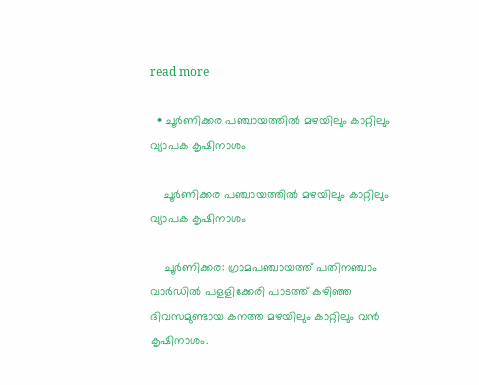read more

  • ചൂർണിക്കര പഞ്ചായത്തിൽ മഴയിലും കാറ്റിലും വ്യാപക കൃഷിനാശം

    ചൂർണിക്കര പഞ്ചായത്തിൽ മഴയിലും കാറ്റിലും വ്യാപക കൃഷിനാശം

    ചൂർണിക്കര: ഗ്രാമപഞ്ചായത്ത് പതിനഞ്ചാം വാർഡിൽ പളളിക്കേരി പാടത്ത് കഴിഞ്ഞ ദിവസമുണ്ടായ കനത്ത മഴയിലും കാറ്റിലും വൻ കൃഷിനാശം.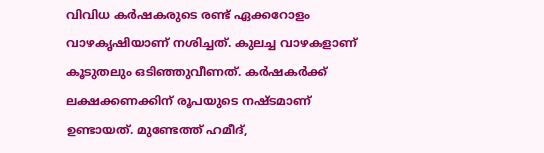വിവിധ കർഷകരുടെ രണ്ട് ഏക്കറോളം വാഴകൃഷിയാണ് നശിച്ചത്. കുലച്ച വാഴകളാണ് കൂടുതലും ഒടിഞ്ഞുവീണത്. കർഷകർക്ക് ലക്ഷക്കണക്കിന് രൂപയുടെ നഷ്ടമാണ് ഉണ്ടായത്. മുണ്ടേത്ത് ഹമീദ്,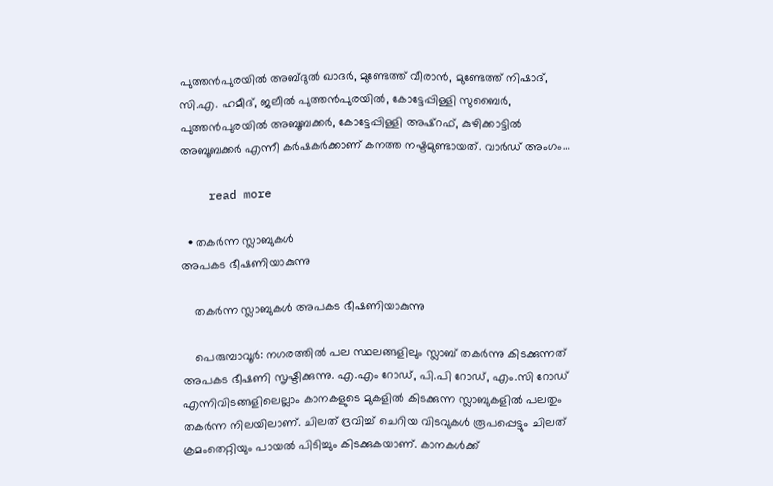പുത്തൻപുരയിൽ അബ്ദുൽ ഖാദർ, മുണ്ടേത്ത് വീരാൻ, മുണ്ടേത്ത് നിഷാദ്, സി.എ. ഹമീദ്, ജലീൽ പുത്തൻപുരയിൽ, കോട്ടേപ്പിള്ളി സുബൈർ, പുത്തൻപുരയിൽ അബൂബക്കർ, കോട്ടേപ്പിള്ളി അഷ്റഫ്, കുഴിക്കാട്ടിൽ അബൂബക്കർ എന്നീ കർഷകർക്കാണ് കനത്ത നഷ്ടമുണ്ടായത്. വാർഡ് അംഗം…

    read more

  • തകർന്ന സ്ലാബുകൾ
അപകട ഭീഷണിയാകുന്നു

    തകർന്ന സ്ലാബുകൾ അപകട ഭീഷണിയാകുന്നു

    പെരുമ്പാവൂര്‍: നഗരത്തില്‍ പല സ്ഥലങ്ങളിലും സ്ലാബ് തകര്‍ന്നു കിടക്കുന്നത് അപകട ഭീഷണി സൃഷ്ടിക്കുന്നു. എ.എം റോഡ്, പി.പി റോഡ്, എം.സി റോഡ് എന്നിവിടങ്ങളിലെല്ലാം കാനകളുടെ മുകളില്‍ കിടക്കുന്ന സ്ലാബുകളില്‍ പലതും തകര്‍ന്ന നിലയിലാണ്. ചിലത് ദ്രവിച്ച് ചെറിയ വിടവുകള്‍ രൂപപ്പെട്ടും ചിലത് ക്രമംതെറ്റിയും പായല്‍ പിടിച്ചും കിടക്കുകയാണ്. കാനകള്‍ക്ക്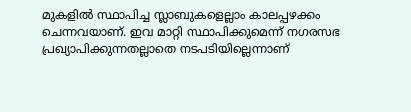മുകളില്‍ സ്ഥാപിച്ച സ്ലാബുകളെല്ലാം കാലപ്പഴക്കം ചെന്നവയാണ്. ഇവ മാറ്റി സ്ഥാപിക്കുമെന്ന് നഗരസഭ പ്രഖ്യാപിക്കുന്നതല്ലാതെ നടപടിയില്ലെന്നാണ്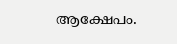ആക്ഷേപം.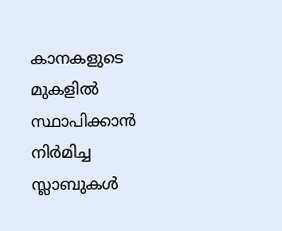കാനകളുടെ മുകളില്‍ സ്ഥാപിക്കാന്‍ നിര്‍മിച്ച സ്ലാബുകള്‍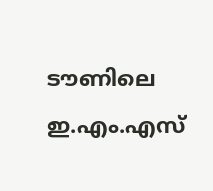ടൗണിലെ ഇ.എം.എസ്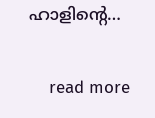ഹാളിന്റെ…

    read more